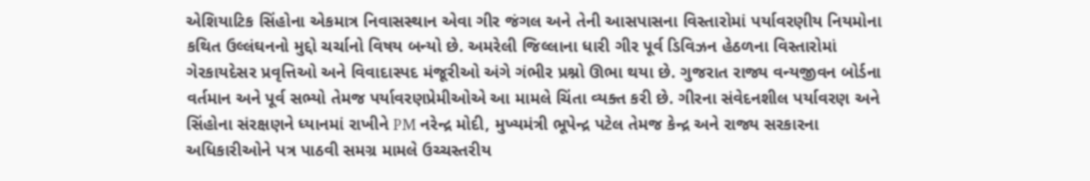એશિયાટિક સિંહોના એકમાત્ર નિવાસસ્થાન એવા ગીર જંગલ અને તેની આસપાસના વિસ્તારોમાં પર્યાવરણીય નિયમોના કથિત ઉલ્લંઘનનો મુદ્દો ચર્ચાનો વિષય બન્યો છે. અમરેલી જિલ્લાના ધારી ગીર પૂર્વ ડિવિઝન હેઠળના વિસ્તારોમાં ગેરકાયદેસર પ્રવૃત્તિઓ અને વિવાદાસ્પદ મંજૂરીઓ અંગે ગંભીર પ્રશ્નો ઊભા થયા છે. ગુજરાત રાજ્ય વન્યજીવન બોર્ડના વર્તમાન અને પૂર્વ સભ્યો તેમજ પર્યાવરણપ્રેમીઓએ આ મામલે ચિંતા વ્યક્ત કરી છે. ગીરના સંવેદનશીલ પર્યાવરણ અને સિંહોના સંરક્ષણને ધ્યાનમાં રાખીને PM નરેન્દ્ર મોદી, મુખ્યમંત્રી ભૂપેન્દ્ર પટેલ તેમજ કેન્દ્ર અને રાજ્ય સરકારના અધિકારીઓને પત્ર પાઠવી સમગ્ર મામલે ઉચ્ચસ્તરીય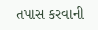તપાસ કરવાની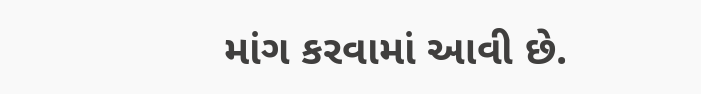માંગ કરવામાં આવી છે.